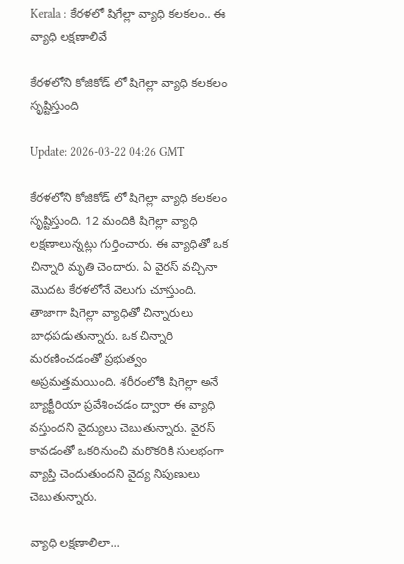Kerala : కేరళలో షిగేల్లా వ్యాధి కలకలం.. ఈ వ్యాధి లక్షణాలివే

కేరళలోని కోజికోడ్ లో షిగెల్లా వ్యాధి కలకలం సృష్టిస్తుంది

Update: 2026-03-22 04:26 GMT

కేరళలోని కోజికోడ్ లో షిగెల్లా వ్యాధి కలకలం సృష్టిస్తుంది. 12 మందికి షిగెల్లా వ్యాధి లక్షణాలున్నట్లు గుర్తించారు. ఈ వ్యాధితో ఒక చిన్నారి మృతి చెందారు. ఏ వైరస్ వచ్చినా మొదట కేరళలోనే వెలుగు చూస్తుంది. తాజాగా షిగెల్లా వ్యాధితో చిన్నారులు బాధపడుతున్నారు. ఒక చిన్నారి మరణించడంతో ప్రభుత్వం అప్రమత్తమయింది. శరీరంలోకి షిగెల్లా అనే బ్యాక్టీరియా ప్రవేశించడం ద్వారా ఈ వ్యాధి వస్తుందని వైద్యులు చెబుతున్నారు. వైరస్ కావడంతో ఒకరినుంచి మరొకరికి సులభంగా వ్యాప్తి చెందుతుందని వైద్య నిపుణులు చెబుతున్నారు.

వ్యాధి లక్షణాలిలా...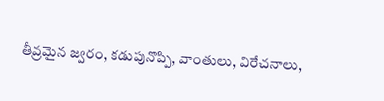తీవ్రమైన జ్వరం, కడుపునొప్పి, వాంతులు, విరేచనాలు,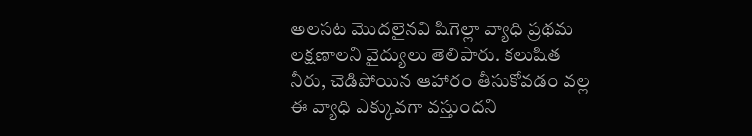అలసట మొదలైనవి షిగెల్లా వ్యాధి ప్రథమ లక్షణాలని వైద్యులు తెలిపారు. కలుషిత నీరు, చెడిపోయిన ఆహారం తీసుకోవడం వల్ల ఈ వ్యాధి ఎక్కువగా వస్తుందని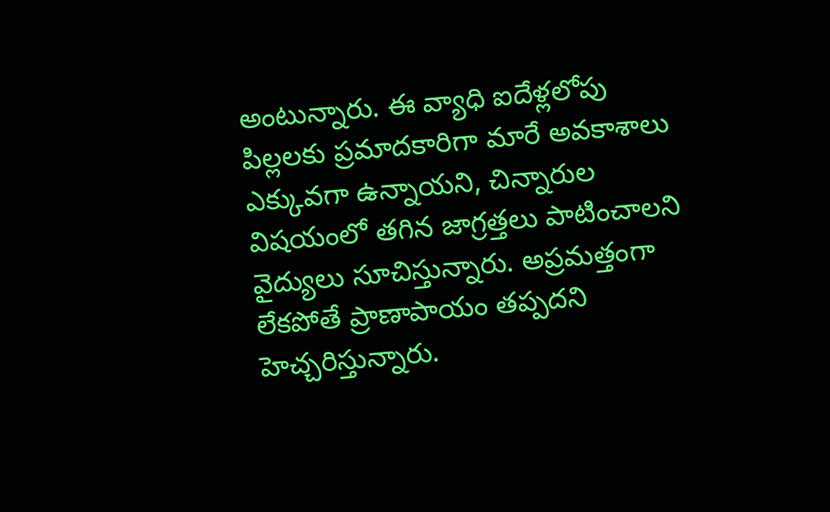అంటున్నారు. ఈ వ్యాధి ఐదేళ్లలోపు పిల్లలకు ప్రమాదకారిగా మారే అవకాశాలు ఎక్కువగా ఉన్నాయని, చిన్నారుల విషయంలో తగిన జాగ్రత్తలు పాటించాలని వైద్యులు సూచిస్తున్నారు. అప్రమత్తంగా లేకపోతే ప్రాణాపాయం తప్పదని హెచ్చరిస్తున్నారు.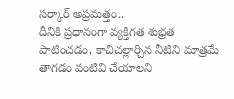సర్కార్ అప్రమత్తం..
దీనికి ప్రధానంగా వ్యక్తిగత శుభ్రత పాటించడం, కాచిచల్లార్చిన నీటిని మాత్రమే తాగడం వంటివి చేయాలని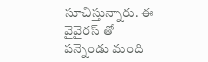సూచిస్తున్నారు. ఈ వైవైరస్ తో పన్నెండు మంది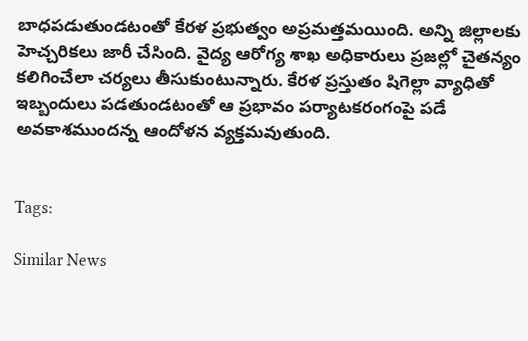బాధపడుతుండటంతో కేరళ ప్రభుత్వం అప్రమత్తమయింది. అన్ని జిల్లాలకు హెచ్చరికలు జారీ చేసింది. వైద్య ఆరోగ్య శాఖ అధికారులు ప్రజల్లో చైతన్యం కలిగించేలా చర్యలు తీసుకుంటున్నారు. కేరళ ప్రస్తుతం షిగెల్లా వ్యాధితో ఇబ్బందులు పడతుండటంతో ఆ ప్రభావం పర్యాటకరంగంపై పడే అవకాశముందన్న ఆందోళన వ్యక్తమవుతుంది.


Tags:

Similar News